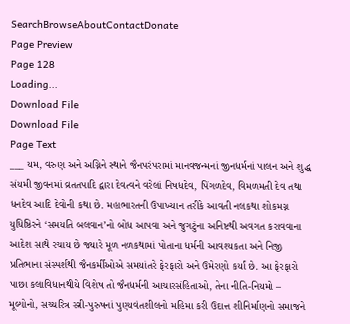SearchBrowseAboutContactDonate
Page Preview
Page 128
Loading...
Download File
Download File
Page Text
___ યમ, વરુણ અને અગ્નિને સ્થાને જૈનપરંપરામાં માનવજન્મનાં જીનધર્મનાં પાલન અને શુદ્ધ સંયમી જીવનમાં વ્રતતપાદિ દ્વારા દેવત્વને વરેલાં નિષધદેવ, પિંગળદેવ, વિમળમતી દેવ તથા ધનદેવ આદિ દેવોની કથા છે. મહાભારતની ઉપાખ્યાન તરીકે આવતી નલકથા શોકમગ્ન યુધિષ્ઠિરને ‘સમયતિ બલવાન’નો બોધ આપવા અને જુગટુંના અનિષ્ટથી અવગત કરાવવાના આદેશ સાથે રચાય છે જ્યારે મૂળ નળકથામાં પોતાના ધર્મની આવશ્યકતા અને નિજી પ્રતિભાના સંસ્પર્શથી જૈનકર્મીઓએ સમયાંતરે ફેરફારો અને ઉમેરણો કર્યાં છે. આ ફેરફારો પાછા કલાવિધાનથીયે વિશેષ તો જૈનધર્મની આચારસંહિતાઓ, તેના નીતિ-નિયમો – મૂલ્યોનો, સચ્ચરિત્ર સ્ત્રી-પુરુષનાં પુણ્યવંતશીલનો મહિમા કરી ઉદાત્ત શીનિર્માણનો સમાજને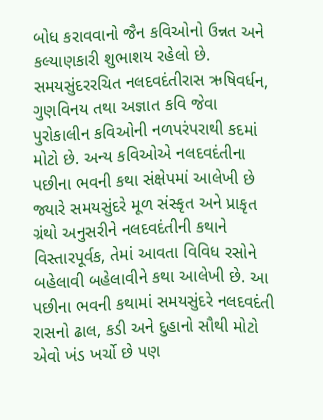બોધ કરાવવાનો જૈન કવિઓનો ઉન્નત અને કલ્યાણકારી શુભાશય રહેલો છે. સમયસુંદરરચિત નલદવદંતીરાસ ઋષિવર્ધન, ગુણવિનય તથા અજ્ઞાત કવિ જેવા પુરોકાલીન કવિઓની નળપરંપરાથી કદમાં મોટો છે. અન્ય કવિઓએ નલદવદંતીના પછીના ભવની કથા સંક્ષેપમાં આલેખી છે જ્યારે સમયસુંદરે મૂળ સંસ્કૃત અને પ્રાકૃત ગ્રંથો અનુસરીને નલદવદંતીની કથાને વિસ્તારપૂર્વક, તેમાં આવતા વિવિધ રસોને બહેલાવી બહેલાવીને કથા આલેખી છે. આ પછીના ભવની કથામાં સમયસુંદરે નલદવદંતી રાસનો ઢાલ, કડી અને દુહાનો સૌથી મોટો એવો ખંડ ખર્ચો છે પણ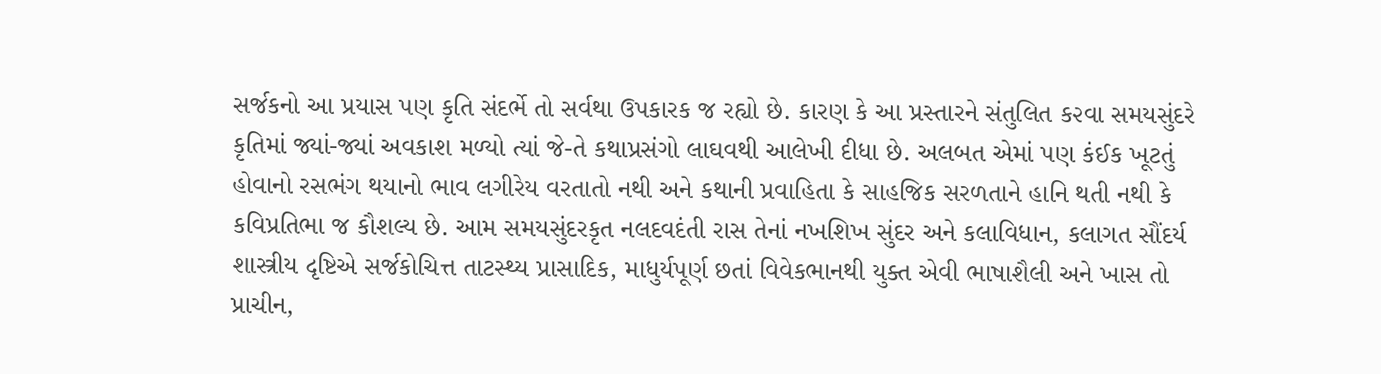સર્જકનો આ પ્રયાસ પણ કૃતિ સંદર્ભે તો સર્વથા ઉપકારક જ રહ્યો છે. કારણ કે આ પ્રસ્તારને સંતુલિત ક૨વા સમયસુંદરે કૃતિમાં જ્યાં-જ્યાં અવકાશ મળ્યો ત્યાં જે-તે કથાપ્રસંગો લાઘવથી આલેખી દીધા છે. અલબત એમાં પણ કંઈક ખૂટતું હોવાનો રસભંગ થયાનો ભાવ લગીરેય વરતાતો નથી અને કથાની પ્રવાહિતા કે સાહજિક સરળતાને હાનિ થતી નથી કે કવિપ્રતિભા જ કૌશલ્ય છે. આમ સમયસુંદરકૃત નલદવદંતી રાસ તેનાં નખશિખ સુંદર અને કલાવિધાન, કલાગત સૌંદર્ય શાસ્ત્રીય દૃષ્ટિએ સર્જકોચિત્ત તાટસ્થ્ય પ્રાસાદિક, માધુર્યપૂર્ણ છતાં વિવેકભાનથી યુક્ત એવી ભાષાશૈલી અને ખાસ તો પ્રાચીન,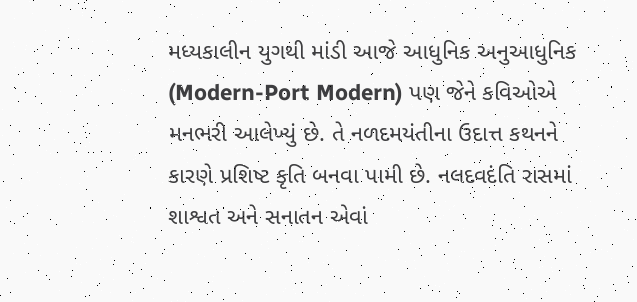મધ્યકાલીન યુગથી માંડી આજે આધુનિક અનુઆધુનિક (Modern-Port Modern) પણ જેને કવિઓએ મનભરી આલેખ્યું છે. તે નળદમયંતીના ઉદાત્ત કથનને કારણે પ્રશિષ્ટ કૃતિ બનવા પામી છે. નલદવદંતિ રાસમાં શાશ્વત અને સનાતન એવાં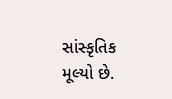સાંસ્કૃતિક મૂલ્યો છે.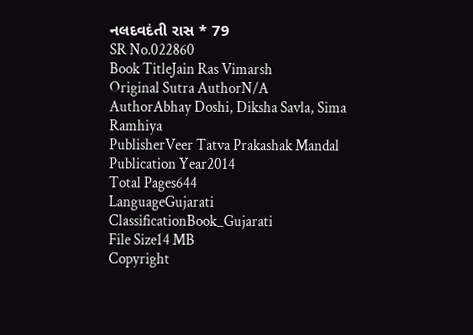નલદવદંતી રાસ * 79
SR No.022860
Book TitleJain Ras Vimarsh
Original Sutra AuthorN/A
AuthorAbhay Doshi, Diksha Savla, Sima Ramhiya
PublisherVeer Tatva Prakashak Mandal
Publication Year2014
Total Pages644
LanguageGujarati
ClassificationBook_Gujarati
File Size14 MB
Copyright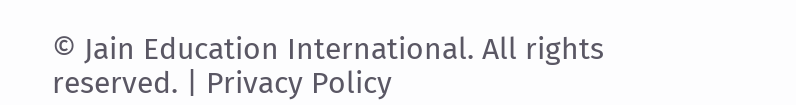© Jain Education International. All rights reserved. | Privacy Policy